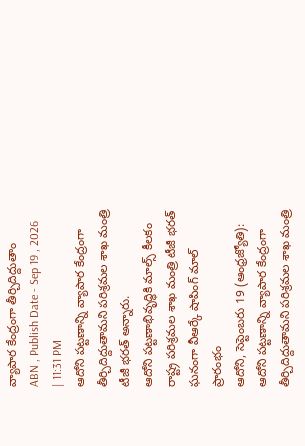వ్యాపార కేంద్రంగా తీర్చిదిద్దుతాం
ABN , Publish Date - Sep 19 , 2026 | 11:31 PM
ఆదోని పట్టణాన్ని వ్యాపార కేంద్రంగా తీర్చిదిద్దుతామని పరిశ్రమల శాఖ మంత్రి టీజీ భరత్ అన్నారు.
ఆదోని పట్టణాభివృద్ధికి మాల్స్ కీలకం
రాష్ట్ర పరిశ్రమల శాఖ మంత్రి టీజీ భరత్
ఘనంగా వీఆర్కే షాపింగ్ మాల్ ప్రారంభం
ఆదోని, సెప్టెంబరు 19 (ఆంధ్రజ్యోతి): ఆదోని పట్టణాన్ని వ్యాపార కేంద్రంగా తీర్చిదిద్దుతామని పరిశ్రమల శాఖ మంత్రి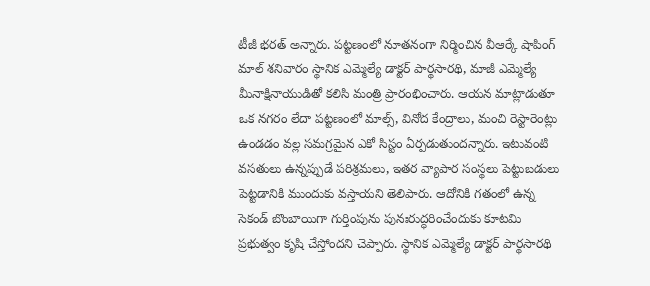టీజీ భరత్ అన్నారు. పట్టణంలో నూతనంగా నిర్మించిన వీఆర్కే షాపింగ్ మాల్ శనివారం స్థానిక ఎమ్మెల్యే డాక్టర్ పార్థసారథి, మాజీ ఎమ్మెల్యే మీనాక్షినాయుడితో కలిసి మంత్రి ప్రారంభించారు. ఆయన మాట్లాడుతూ ఒక నగరం లేదా పట్టణంలో మాల్స్, వినోద కేంద్రాలు, మంచి రెస్టారెంట్లు ఉండడం వల్ల సమగ్రమైన ఎకో సిస్టం ఏర్పడుతుందన్నారు. ఇటువంటి వసతులు ఉన్నప్పుడే పరిశ్రమలు, ఇతర వ్యాపార సంస్థలు పెట్టుబడులు పెట్టడానికి ముందుకు వస్తాయని తెలిపారు. ఆదోనికి గతంలో ఉన్న సెకండ్ బొంబాయిగా గుర్తింపును పునఃరుద్ధరించేందుకు కూటమి ప్రభుత్వం కృషి చేస్తోందని చెప్పారు. స్థానిక ఎమ్మెల్యే డాక్టర్ పార్థసారథి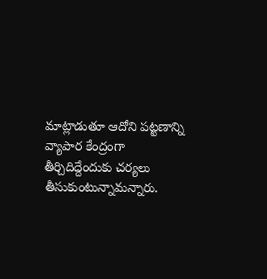మాట్లాడుతూ ఆదోని పట్టణాన్ని వ్యాపార కేంద్రంగా తీర్చిదిద్దేందుకు చర్యలు తీసుకుంటున్నామన్నారు.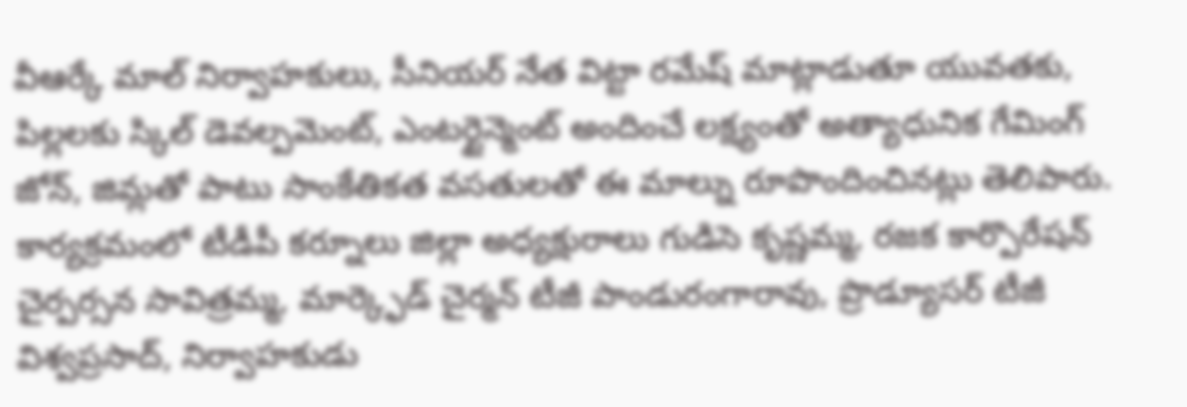వీఆర్కే మాల్ నిర్వాహకులు, సీనియర్ నేత విట్టా రమేష్ మాట్లాడుతూ యువతకు, పిల్లలకు స్కిల్ డెవల్పమెంట్, ఎంటర్టైన్మెంట్ అందించే లక్ష్యంతో అత్యాధునిక గేమింగ్ జోన్, జిమ్లతో పాటు సాంకేతికత వసతులతో ఈ మాల్ను రూపొందించినట్లు తెలిపారు. కార్యక్రమంలో టీడీపీ కర్నూలు జిల్లా అధ్యక్షురాలు గుడిసె కృష్ణమ్మ, రజక కార్పొరేషన్ చైర్పర్సన సావిత్రమ్మ, మార్క్ఫెడ్ చైర్మన్ టీజీ పాండురంగారావు, ప్రొడ్యూసర్ టీజీ విశ్వప్రసాద్, నిర్వాహకుడు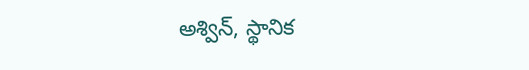అశ్విన్, స్థానిక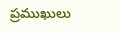ప్రముఖులు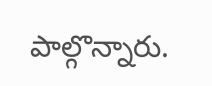పాల్గొన్నారు.